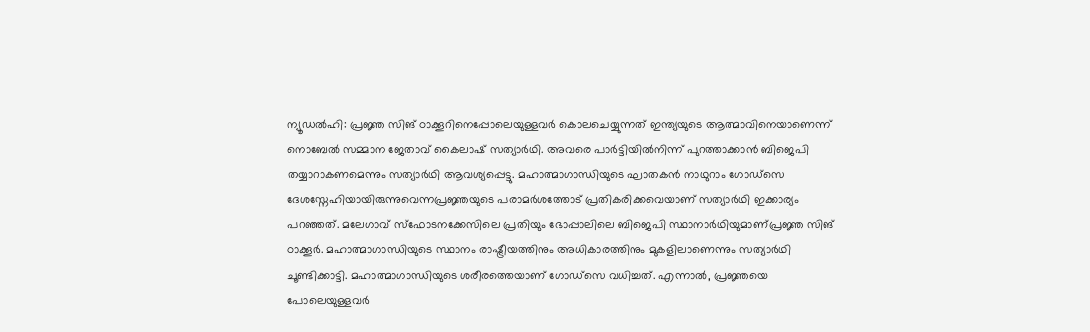ന്യൂഡൽഹി: പ്രജ്ഞ സിങ് ഠാക്കൂറിനെപ്പോലെയുള്ളവർ കൊലചെയ്യുന്നത് ഇന്ത്യയുടെ ആത്മാവിനെയാണെന്ന് നൊബേൽ സമ്മാന ജേതാവ് കൈലാഷ് സത്യാർഥി. അവരെ പാർട്ടിയിൽനിന്ന് പുറത്താക്കാൻ ബിജെപി തയ്യാറാകണമെന്നും സത്യാർഥി ആവശ്യപ്പെട്ടു. മഹാത്മാഗാന്ധിയുടെ ഘാതകൻ നാഥുറാം ഗോഡ്സെ ദേശസ്നേഹിയായിരുന്നുവെന്നപ്രജ്ഞയുടെ പരാമർശത്തോട് പ്രതികരിക്കവെയാണ് സത്യാർഥി ഇക്കാര്യം പറഞ്ഞത്. മലേഗാവ് സ്ഫോടനക്കേസിലെ പ്രതിയും ഭോപ്പാലിലെ ബിജെപി സ്ഥാനാർഥിയുമാണ്പ്രജ്ഞ സിങ് ഠാക്കൂർ. മഹാത്മാഗാന്ധിയുടെ സ്ഥാനം രാഷ്ട്രീയത്തിനും അധികാരത്തിനും മുകളിലാണെന്നും സത്യാർഥി ചൂണ്ടിക്കാട്ടി. മഹാത്മാഗാന്ധിയുടെ ശരീരത്തെയാണ് ഗോഡ്സെ വധിച്ചത്. എന്നാൽ, പ്രജ്ഞയെ പോലെയുള്ളവർ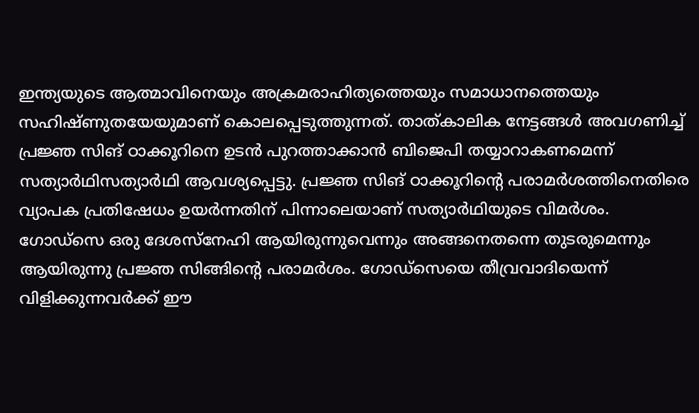ഇന്ത്യയുടെ ആത്മാവിനെയും അക്രമരാഹിത്യത്തെയും സമാധാനത്തെയും സഹിഷ്ണുതയേയുമാണ് കൊലപ്പെടുത്തുന്നത്. താത്കാലിക നേട്ടങ്ങൾ അവഗണിച്ച് പ്രജ്ഞ സിങ് ഠാക്കൂറിനെ ഉടൻ പുറത്താക്കാൻ ബിജെപി തയ്യാറാകണമെന്ന് സത്യാർഥിസത്യാർഥി ആവശ്യപ്പെട്ടു. പ്രജ്ഞ സിങ് ഠാക്കൂറിന്റെ പരാമർശത്തിനെതിരെ വ്യാപക പ്രതിഷേധം ഉയർന്നതിന് പിന്നാലെയാണ് സത്യാർഥിയുടെ വിമർശം. ഗോഡ്സെ ഒരു ദേശസ്നേഹി ആയിരുന്നുവെന്നും അങ്ങനെതന്നെ തുടരുമെന്നും ആയിരുന്നു പ്രജ്ഞ സിങ്ങിന്റെ പരാമർശം. ഗോഡ്സെയെ തീവ്രവാദിയെന്ന് വിളിക്കുന്നവർക്ക് ഈ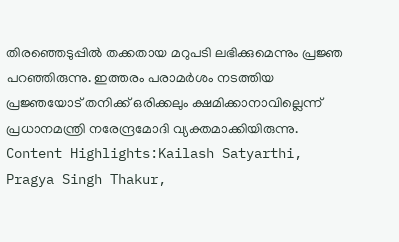തിരഞ്ഞെടുപ്പിൽ തക്കതായ മറുപടി ലഭിക്കുമെന്നും പ്രജ്ഞ പറഞ്ഞിരുന്നു. ഇത്തരം പരാമർശം നടത്തിയ പ്രജ്ഞയോട് തനിക്ക് ഒരിക്കലും ക്ഷമിക്കാനാവില്ലെന്ന് പ്രധാനമന്ത്രി നരേന്ദ്രമോദി വ്യക്തമാക്കിയിരുന്നു. Content Highlights:Kailash Satyarthi, Pragya Singh Thakur,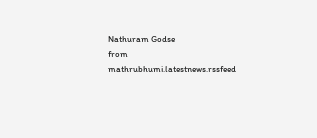Nathuram Godse
from mathrubhumi.latestnews.rssfeed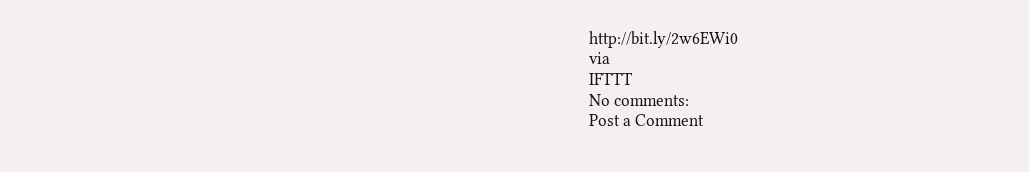http://bit.ly/2w6EWi0
via
IFTTT
No comments:
Post a Comment